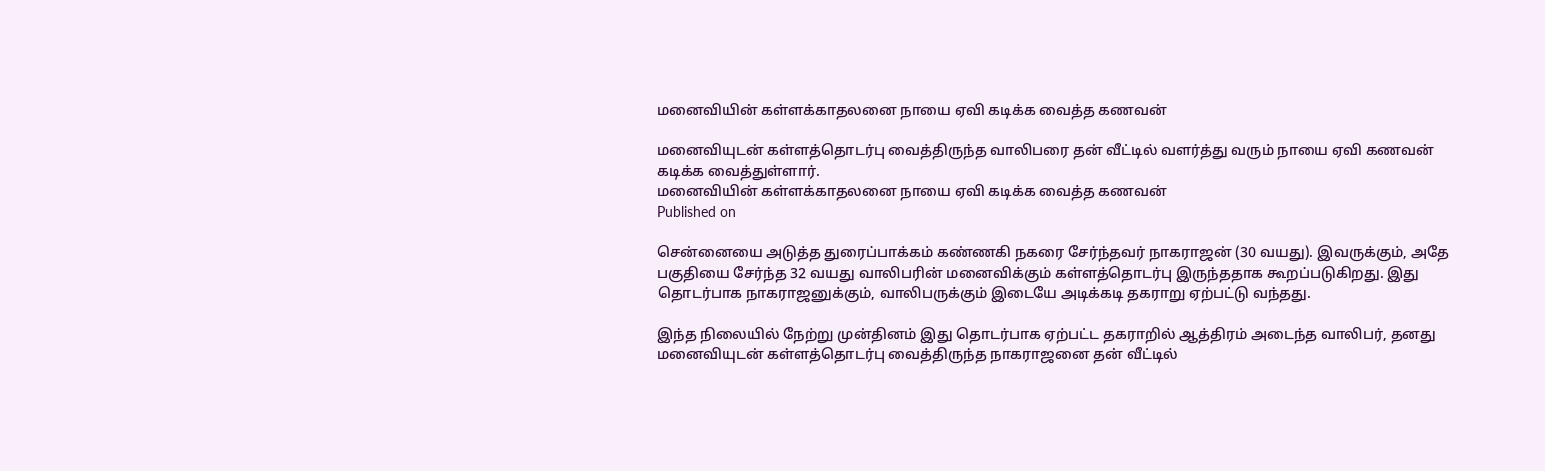மனைவியின் கள்ளக்காதலனை நாயை ஏவி கடிக்க வைத்த கணவன்

மனைவியுடன் கள்ளத்தொடர்பு வைத்திருந்த வாலிபரை தன் வீட்டில் வளர்த்து வரும் நாயை ஏவி கணவன் கடிக்க வைத்துள்ளார்.
மனைவியின் கள்ளக்காதலனை நாயை ஏவி கடிக்க வைத்த கணவன்
Published on

சென்னையை அடுத்த துரைப்பாக்கம் கண்ணகி நகரை சேர்ந்தவர் நாகராஜன் (30 வயது). இவருக்கும், அதே பகுதியை சேர்ந்த 32 வயது வாலிபரின் மனைவிக்கும் கள்ளத்தொடர்பு இருந்ததாக கூறப்படுகிறது. இது தொடர்பாக நாகராஜனுக்கும், வாலிபருக்கும் இடையே அடிக்கடி தகராறு ஏற்பட்டு வந்தது.

இந்த நிலையில் நேற்று முன்தினம் இது தொடர்பாக ஏற்பட்ட தகராறில் ஆத்திரம் அடைந்த வாலிபர், தனது மனைவியுடன் கள்ளத்தொடர்பு வைத்திருந்த நாகராஜனை தன் வீட்டில்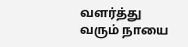வளர்த்து வரும் நாயை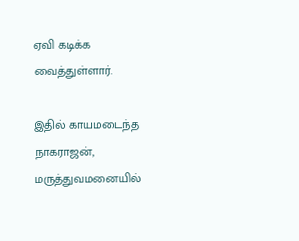ஏவி கடிக்க வைத்துள்ளார்.

இதில் காயமடைந்த நாகராஜன், மருத்துவமனையில்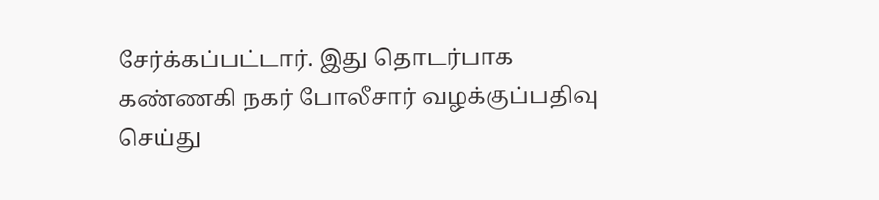சேர்க்கப்பட்டார். இது தொடர்பாக கண்ணகி நகர் போலீசார் வழக்குப்பதிவு செய்து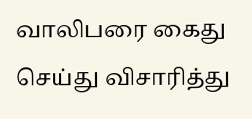வாலிபரை கைது செய்து விசாரித்து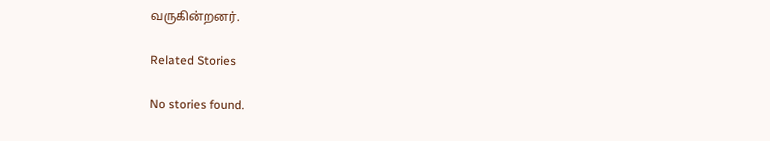வருகின்றனர்.

Related Stories

No stories found.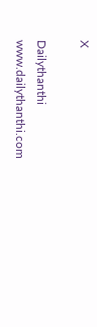X

Dailythanthi
www.dailythanthi.com